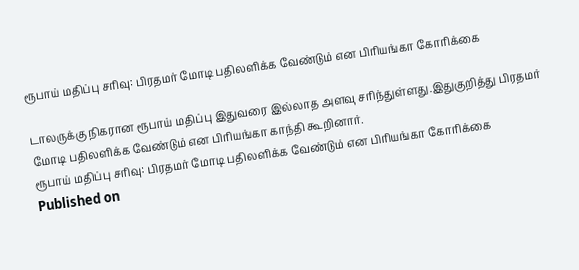ரூபாய் மதிப்பு சரிவு: பிரதமர் மோடி பதிலளிக்க வேண்டும் என பிரியங்கா கோரிக்கை

டாலருக்கு நிகரான ரூபாய் மதிப்பு இதுவரை இல்லாத அளவு சரிந்துள்ளது.இதுகுறித்து பிரதமர் மோடி பதிலளிக்க வேண்டும் என பிரியங்கா காந்தி கூறினார்.
ரூபாய் மதிப்பு சரிவு: பிரதமர் மோடி பதிலளிக்க வேண்டும் என பிரியங்கா கோரிக்கை
Published on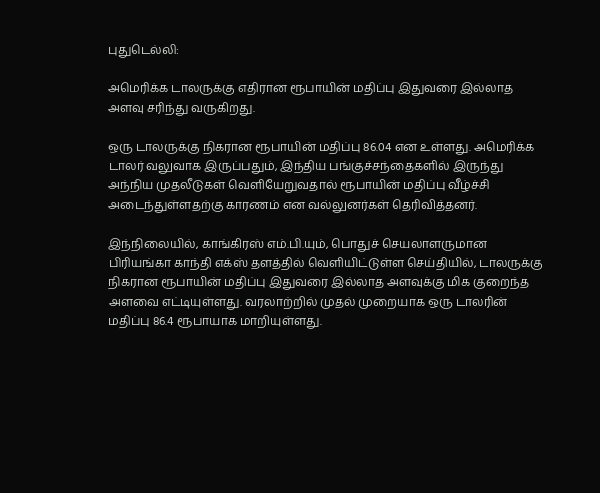புதுடெல்லி:

அமெரிக்க டாலருக்கு எதிரான ரூபாயின் மதிப்பு இதுவரை இல்லாத அளவு சரிந்து வருகிறது.

ஒரு டாலருக்கு நிகரான ரூபாயின் மதிப்பு 86.04 என உள்ளது. அமெரிக்க டாலர் வலுவாக இருப்பதும், இந்திய பங்குச்சந்தைகளில் இருந்து அந்நிய முதலீடுகள் வெளியேறுவதால் ரூபாயின் மதிப்பு வீழ்ச்சி அடைந்துள்ளதற்கு காரணம் என வல்லுனர்கள் தெரிவித்தனர்.

இந்நிலையில், காங்கிரஸ் எம்.பி.யும், பொதுச் செயலாளருமான பிரியங்கா காந்தி எக்ஸ் தளத்தில் வெளியிட்டுள்ள செய்தியில், டாலருக்கு நிகரான ரூபாயின் மதிப்பு இதுவரை இல்லாத அளவுக்கு மிக குறைந்த அளவை எட்டியுள்ளது. வரலாற்றில் முதல் முறையாக ஒரு டாலரின் மதிப்பு 86.4 ரூபாயாக மாறியுள்ளது.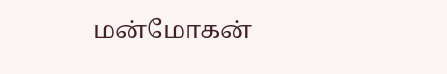மன்மோகன்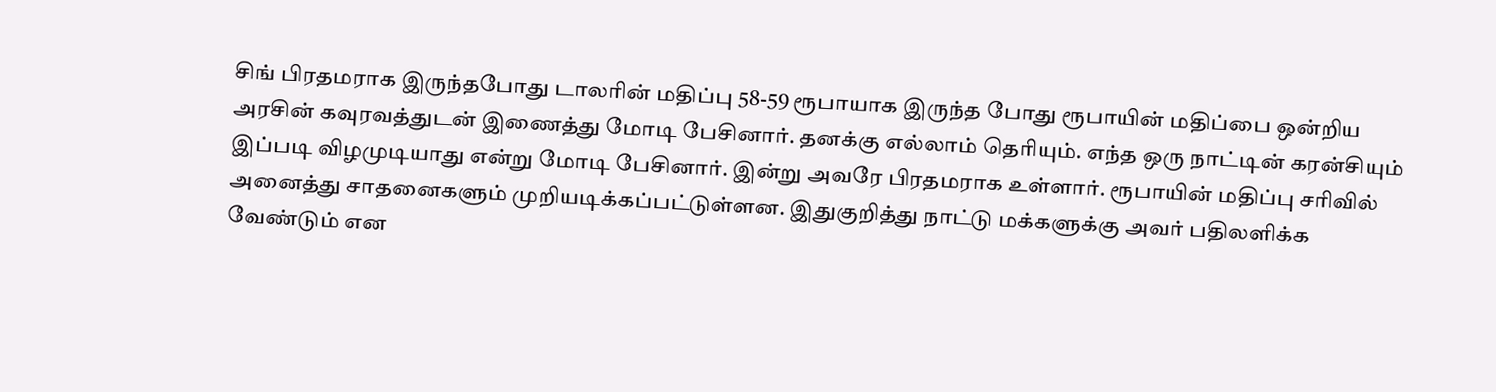சிங் பிரதமராக இருந்தபோது டாலரின் மதிப்பு 58-59 ரூபாயாக இருந்த போது ரூபாயின் மதிப்பை ஒன்றிய அரசின் கவுரவத்துடன் இணைத்து மோடி பேசினார். தனக்கு எல்லாம் தெரியும். எந்த ஒரு நாட்டின் கரன்சியும் இப்படி விழமுடியாது என்று மோடி பேசினார். இன்று அவரே பிரதமராக உள்ளார். ரூபாயின் மதிப்பு சரிவில் அனைத்து சாதனைகளும் முறியடிக்கப்பட்டுள்ளன. இதுகுறித்து நாட்டு மக்களுக்கு அவர் பதிலளிக்க வேண்டும் என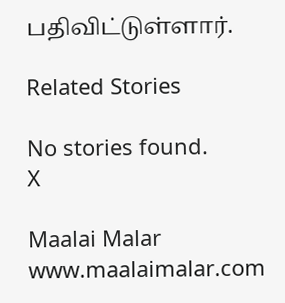பதிவிட்டுள்ளார்.

Related Stories

No stories found.
X

Maalai Malar
www.maalaimalar.com